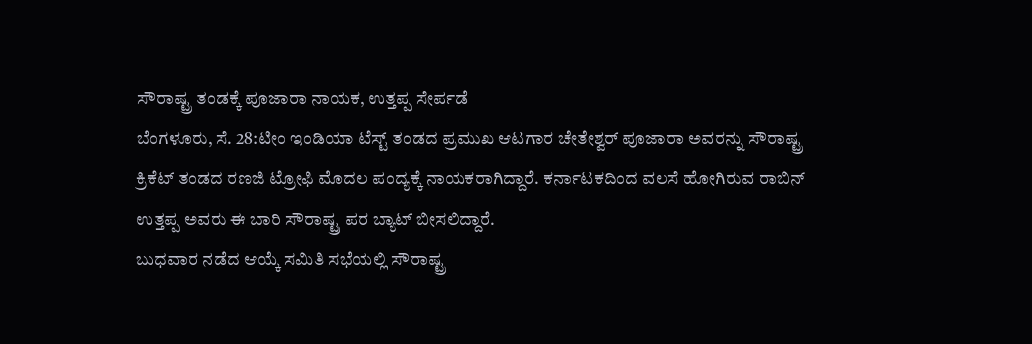ಸೌರಾಷ್ಟ್ರ ತಂಡಕ್ಕೆ ಪೂಜಾರಾ ನಾಯಕ, ಉತ್ತಪ್ಪ ಸೇರ್ಪಡೆ
ಬೆಂಗಳೂರು, ಸೆ. 28:ಟೀಂ ಇಂಡಿಯಾ ಟೆಸ್ಟ್ ತಂಡದ ಪ್ರಮುಖ ಆಟಗಾರ ಚೇತೇಶ್ವರ್ ಪೂಜಾರಾ ಅವರನ್ನು ಸೌರಾಷ್ಟ್ರ ಕ್ರಿಕೆಟ್ ತಂಡದ ರಣಜಿ ಟ್ರೋಫಿ ಮೊದಲ ಪಂದ್ಯಕ್ಕೆ ನಾಯಕರಾಗಿದ್ದಾರೆ. ಕರ್ನಾಟಕದಿಂದ ವಲಸೆ ಹೋಗಿರುವ ರಾಬಿನ್ ಉತ್ತಪ್ಪ ಅವರು ಈ ಬಾರಿ ಸೌರಾಷ್ಟ್ರ ಪರ ಬ್ಯಾಟ್ ಬೀಸಲಿದ್ದಾರೆ.
ಬುಧವಾರ ನಡೆದ ಆಯ್ಕೆ ಸಮಿತಿ ಸಭೆಯಲ್ಲಿ ಸೌರಾಷ್ಟ್ರ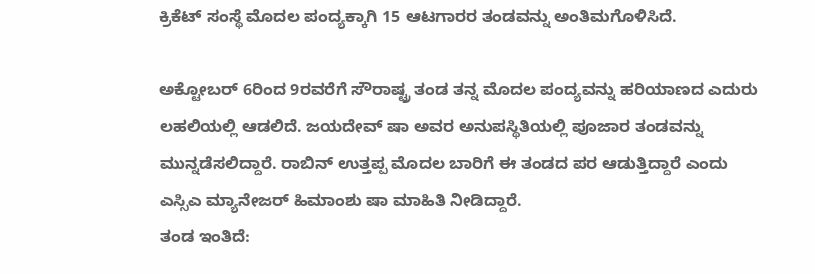ಕ್ರಿಕೆಟ್ ಸಂಸ್ಥೆ ಮೊದಲ ಪಂದ್ಯಕ್ಕಾಗಿ 15 ಆಟಗಾರರ ತಂಡವನ್ನು ಅಂತಿಮಗೊಳಿಸಿದೆ.

ಅಕ್ಟೋಬರ್ 6ರಿಂದ 9ರವರೆಗೆ ಸೌರಾಷ್ಟ್ರ ತಂಡ ತನ್ನ ಮೊದಲ ಪಂದ್ಯವನ್ನು ಹರಿಯಾಣದ ಎದುರು ಲಹಲಿಯಲ್ಲಿ ಆಡಲಿದೆ. ಜಯದೇವ್ ಷಾ ಅವರ ಅನುಪಸ್ಥಿತಿಯಲ್ಲಿ ಪೂಜಾರ ತಂಡವನ್ನು ಮುನ್ನಡೆಸಲಿದ್ದಾರೆ. ರಾಬಿನ್ ಉತ್ತಪ್ಪ ಮೊದಲ ಬಾರಿಗೆ ಈ ತಂಡದ ಪರ ಆಡುತ್ತಿದ್ದಾರೆ ಎಂದು ಎಸ್ಸಿಎ ಮ್ಯಾನೇಜರ್ ಹಿಮಾಂಶು ಷಾ ಮಾಹಿತಿ ನೀಡಿದ್ದಾರೆ.
ತಂಡ ಇಂತಿದೆ: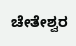ಚೇತೇಶ್ವರ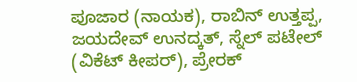ಪೂಜಾರ (ನಾಯಕ), ರಾಬಿನ್ ಉತ್ತಪ್ಪ, ಜಯದೇವ್ ಉನದ್ಕತ್, ಸ್ನೆಲ್ ಪಟೇಲ್ (ವಿಕೆಟ್ ಕೀಪರ್), ಪ್ರೇರಕ್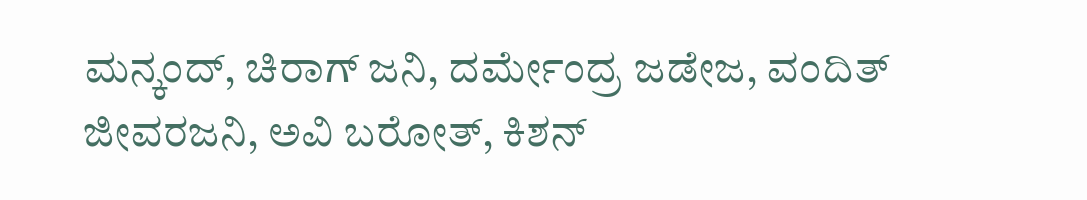ಮನ್ಕಂದ್, ಚಿರಾಗ್ ಜನಿ, ದರ್ಮೇಂದ್ರ ಜಡೇಜ, ವಂದಿತ್ ಜೀವರಜನಿ, ಅವಿ ಬರೋತ್, ಕಿಶನ್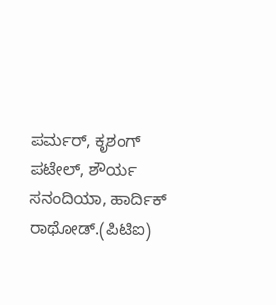ಪರ್ಮರ್, ಕೃಶಂಗ್ ಪಟೇಲ್, ಶೌರ್ಯ ಸನಂದಿಯಾ, ಹಾರ್ದಿಕ್ ರಾಥೋಡ್.(ಪಿಟಿಐ)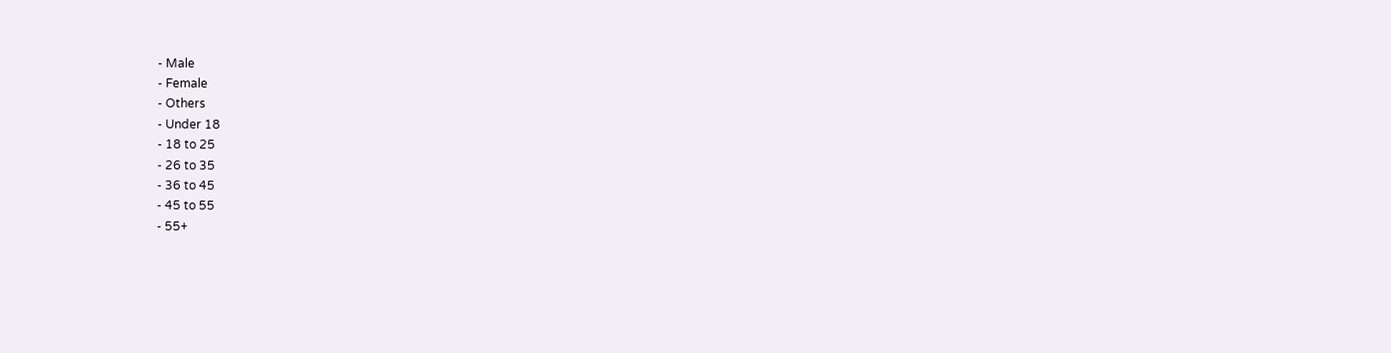- Male
- Female
- Others
- Under 18
- 18 to 25
- 26 to 35
- 36 to 45
- 45 to 55
- 55+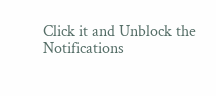Click it and Unblock the Notifications